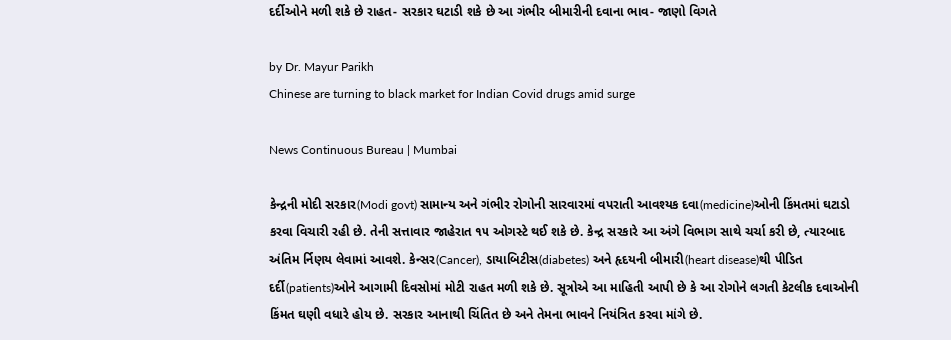દર્દીઓને મળી શકે છે રાહત- સરકાર ઘટાડી શકે છે આ ગંભીર બીમારીની દવાના ભાવ- જાણો વિગતે

by Dr. Mayur Parikh
Chinese are turning to black market for Indian Covid drugs amid surge

News Continuous Bureau | Mumbai

કેન્દ્રની મોદી સરકાર(Modi govt) સામાન્ય અને ગંભીર રોગોની સારવારમાં વપરાતી આવશ્યક દવા(medicine)ઓની કિંમતમાં ઘટાડો કરવા વિચારી રહી છે. તેની સત્તાવાર જાહેરાત ૧૫ ઓગસ્ટે થઈ શકે છે. કેન્દ્ર સરકારે આ અંગે વિભાગ સાથે ચર્ચા કરી છે, ત્યારબાદ અંતિમ ર્નિણય લેવામાં આવશે. કેન્સર(Cancer), ડાયાબિટીસ(diabetes) અને હૃદયની બીમારી(heart disease)થી પીડિત દર્દી(patients)ઓને આગામી દિવસોમાં મોટી રાહત મળી શકે છે. સૂત્રોએ આ માહિતી આપી છે કે આ રોગોને લગતી કેટલીક દવાઓની કિંમત ઘણી વધારે હોય છે. સરકાર આનાથી ચિંતિત છે અને તેમના ભાવને નિયંત્રિત કરવા માંગે છે.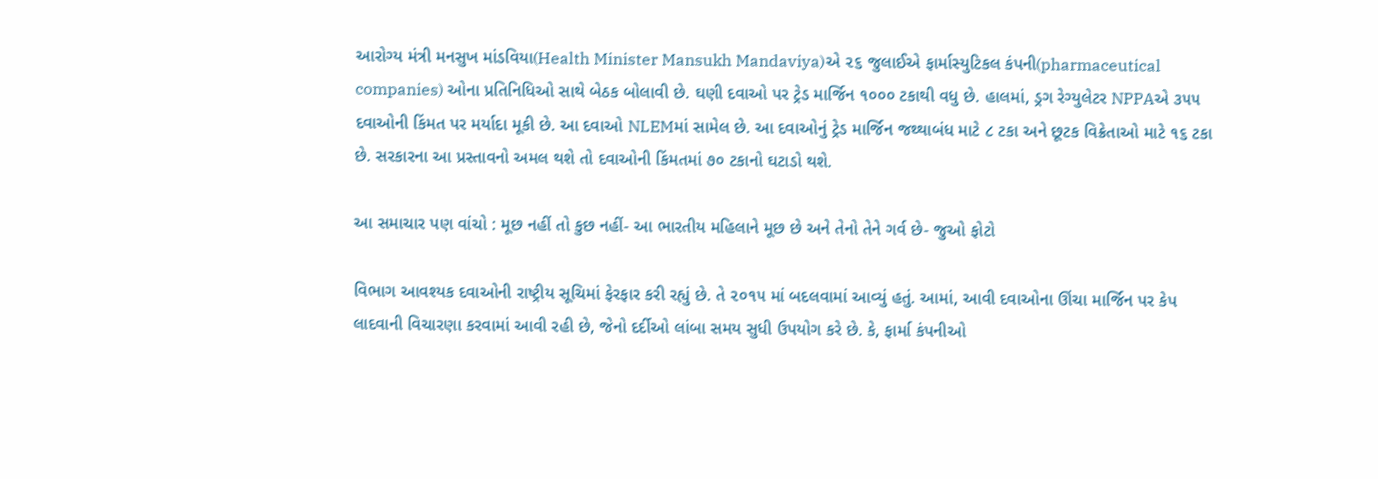આરોગ્ય મંત્રી મનસુખ માંડવિયા(Health Minister Mansukh Mandaviya)એ ૨૬ જુલાઈએ ફાર્માસ્યુટિકલ કંપની(pharmaceutical companies) ઓના પ્રતિનિધિઓ સાથે બેઠક બોલાવી છે. ઘણી દવાઓ પર ટ્રેડ માર્જિન ૧૦૦૦ ટકાથી વધુ છે. હાલમાં, ડ્રગ રેગ્યુલેટર NPPAએ ૩૫૫ દવાઓની કિંમત પર મર્યાદા મૂકી છે. આ દવાઓ NLEMમાં સામેલ છે. આ દવાઓનું ટ્રેડ માર્જિન જથ્થાબંધ માટે ૮ ટકા અને છૂટક વિક્રેતાઓ માટે ૧૬ ટકા છે. સરકારના આ પ્રસ્તાવનો અમલ થશે તો દવાઓની કિંમતમાં ૭૦ ટકાનો ઘટાડો થશે.

આ સમાચાર પણ વાંચો : મૂછ નહીં તો કુછ નહીં- આ ભારતીય મહિલાને મૂછ છે અને તેનો તેને ગર્વ છે- જુઓ ફોટો

વિભાગ આવશ્યક દવાઓની રાષ્ટ્રીય સૂચિમાં ફેરફાર કરી રહ્યું છે. તે ૨૦૧૫ માં બદલવામાં આવ્યું હતું. આમાં, આવી દવાઓના ઊંચા માર્જિન પર કેપ લાદવાની વિચારણા કરવામાં આવી રહી છે, જેનો દર્દીઓ લાંબા સમય સુધી ઉપયોગ કરે છે. કે, ફાર્મા કંપનીઓ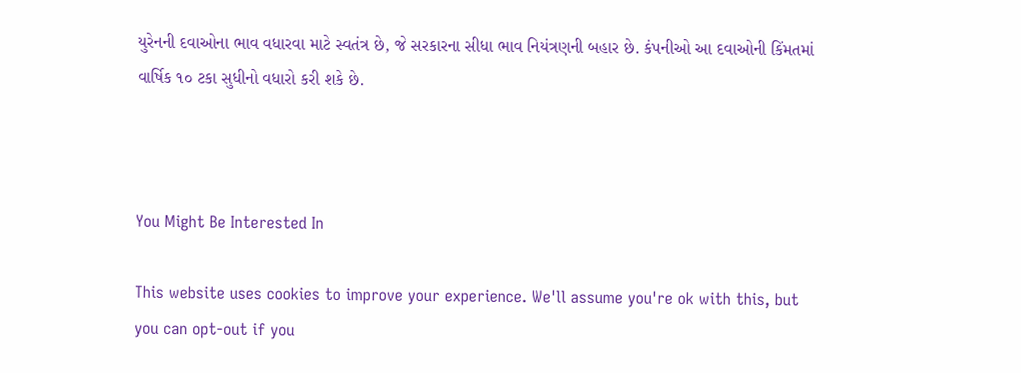યુરેનની દવાઓના ભાવ વધારવા માટે સ્વતંત્ર છે, જે સરકારના સીધા ભાવ નિયંત્રણની બહાર છે. કંપનીઓ આ દવાઓની કિંમતમાં વાર્ષિક ૧૦ ટકા સુધીનો વધારો કરી શકે છે.



You Might Be Interested In

This website uses cookies to improve your experience. We'll assume you're ok with this, but you can opt-out if you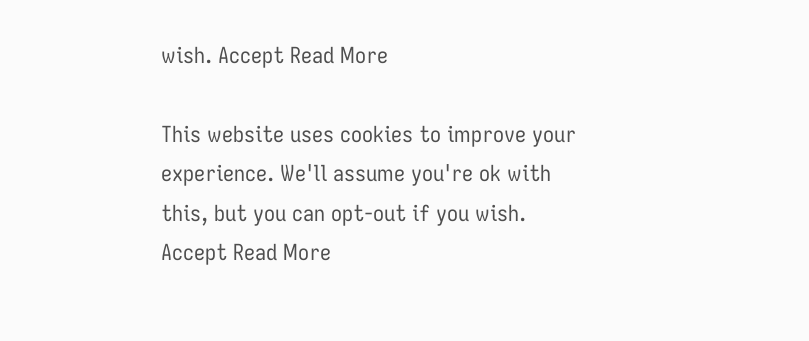wish. Accept Read More

This website uses cookies to improve your experience. We'll assume you're ok with this, but you can opt-out if you wish. Accept Read More